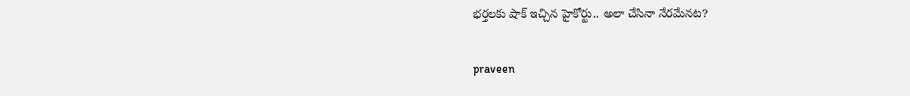భర్తలకు షాక్ ఇచ్చిన హైకోర్టు.. అలా చేసినా నేరమేనట?

praveen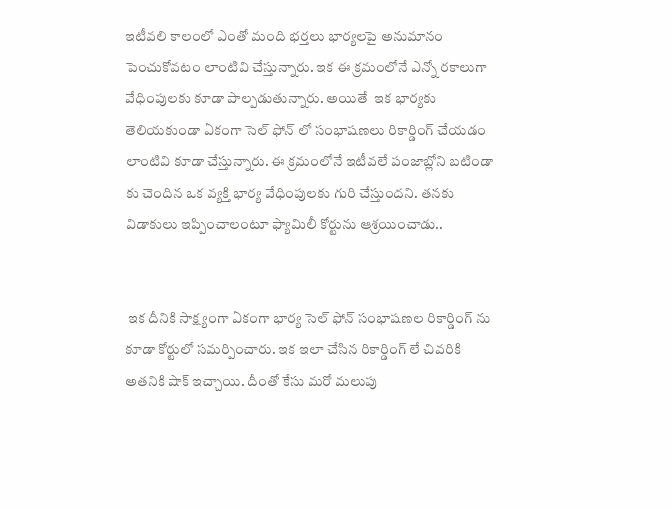ఇటీవలి కాలంలో ఎంతో మంది భర్తలు భార్యలపై అనుమానం పెంచుకోవటం లాంటివి చేస్తున్నారు. ఇక ఈ క్రమంలోనే ఎన్నో రకాలుగా వేధింపులకు కూడా పాల్పడుతున్నారు. అయితే  ఇక భార్యకు తెలియకుండా ఏకంగా సెల్ ఫోన్ లో సంభాషణలు రికార్డింగ్ చేయడం లాంటివి కూడా చేస్తున్నారు. ఈ క్రమంలోనే ఇటీవలే పంజాబ్లోని బటిండా కు చెందిన ఒక వ్యక్తి భార్య వేధింపులకు గురి చేస్తుందని. తనకు విడాకులు ఇప్పించాలంటూ ఫ్యామిలీ కోర్టును ఆశ్రయించాడు..


 ఇక దీనికి సాక్ష్యంగా ఏకంగా భార్య సెల్ ఫోన్ సంభాషణల రికార్డింగ్ ను కూడా కోర్టులో సమర్పించారు. ఇక ఇలా చేసిన రికార్డింగ్ లే చివరికి అతనికి షాక్ ఇచ్చాయి. దీంతో కేసు మరో మలుపు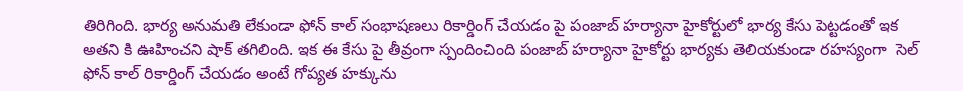తిరిగింది. భార్య అనుమతి లేకుండా ఫోన్ కాల్ సంభాషణలు రికార్డింగ్ చేయడం పై పంజాబ్ హర్యానా హైకోర్టులో భార్య కేసు పెట్టడంతో ఇక అతని కి ఊహించని షాక్ తగిలింది. ఇక ఈ కేసు పై తీవ్రంగా స్పందించింది పంజాబ్ హర్యానా హైకోర్టు భార్యకు తెలియకుండా రహస్యంగా  సెల్ ఫోన్ కాల్ రికార్డింగ్ చేయడం అంటే గోప్యత హక్కును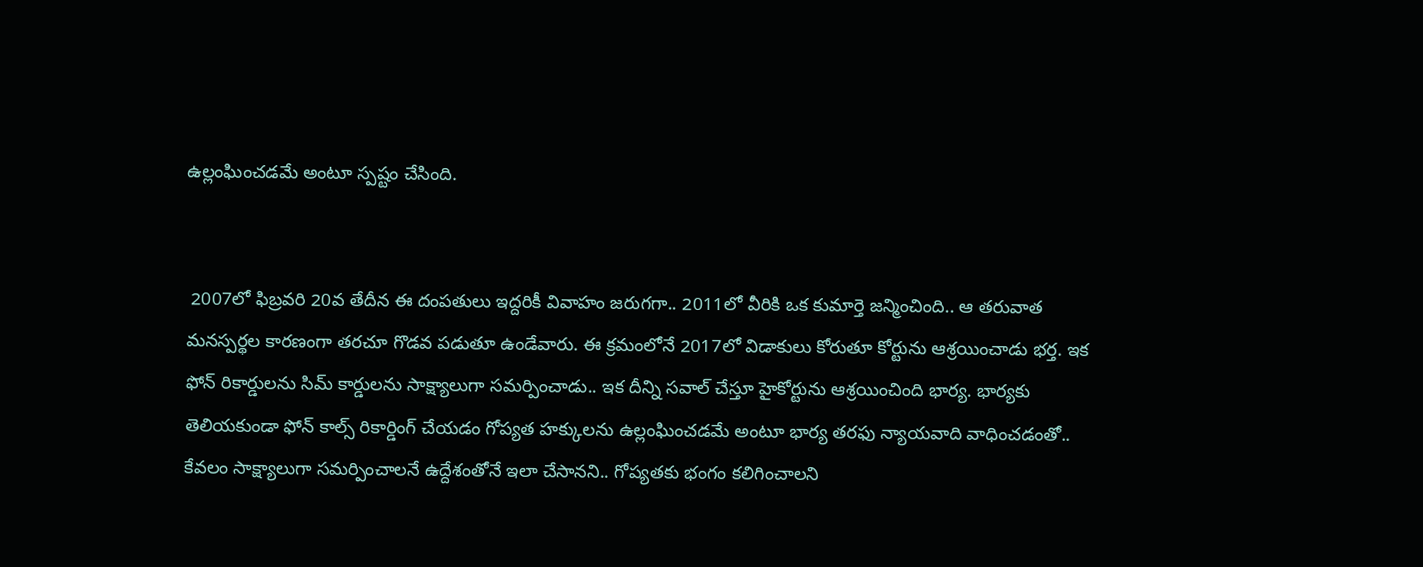ఉల్లంఘించడమే అంటూ స్పష్టం చేసింది.


 2007లో ఫిబ్రవరి 20వ తేదీన ఈ దంపతులు ఇద్దరికీ వివాహం జరుగగా.. 2011లో వీరికి ఒక కుమార్తె జన్మించింది.. ఆ తరువాత మనస్పర్థల కారణంగా తరచూ గొడవ పడుతూ ఉండేవారు. ఈ క్రమంలోనే 2017లో విడాకులు కోరుతూ కోర్టును ఆశ్రయించాడు భర్త. ఇక ఫోన్ రికార్డులను సిమ్ కార్డులను సాక్ష్యాలుగా సమర్పించాడు.. ఇక దీన్ని సవాల్ చేస్తూ హైకోర్టును ఆశ్రయించింది భార్య. భార్యకు తెలియకుండా ఫోన్ కాల్స్ రికార్డింగ్ చేయడం గోప్యత హక్కులను ఉల్లంఘించడమే అంటూ భార్య తరఫు న్యాయవాది వాధించడంతో.. కేవలం సాక్ష్యాలుగా సమర్పించాలనే ఉద్దేశంతోనే ఇలా చేసానని.. గోప్యతకు భంగం కలిగించాలని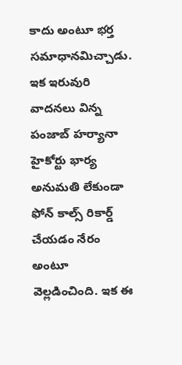కాదు అంటూ భర్త సమాధానమిచ్చాడు. ఇక ఇరువురి వాదనలు విన్న పంజాబ్ హర్యానా హైకోర్టు భార్య అనుమతి లేకుండా ఫోన్ కాల్స్ రికార్డ్ చేయడం నేరం అంటూ వెల్లడించింది. ఇక ఈ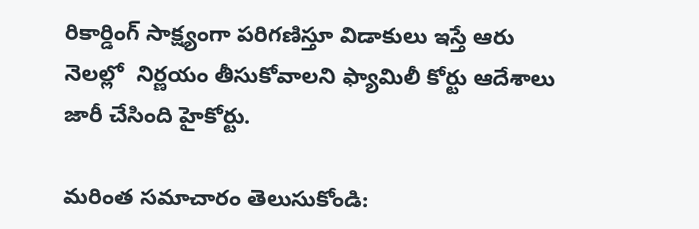రికార్డింగ్ సాక్ష్యంగా పరిగణిస్తూ విడాకులు ఇస్తే ఆరు నెలల్లో  నిర్ణయం తీసుకోవాలని ఫ్యామిలీ కోర్టు ఆదేశాలు జారీ చేసింది హైకోర్టు.

మరింత సమాచారం తెలుసుకోండి: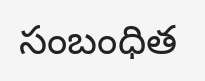సంబంధిత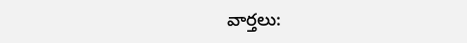వార్తలు: